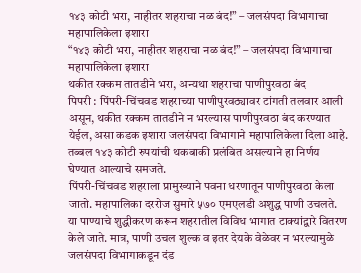१४३ कोटी भरा, नाहीतर शहराचा नळ बंद!” – जलसंपदा विभागाचा महापालिकेला इशारा
“१४३ कोटी भरा, नाहीतर शहराचा नळ बंद!” – जलसंपदा विभागाचा महापालिकेला इशारा
थकीत रक्कम तातडीने भरा, अन्यथा शहराचा पाणीपुरवठा बंद
पिपरी : पिंपरी-चिंचवड शहराच्या पाणीपुरवठ्यावर टांगती तलवार आली असून, थकीत रक्कम तातडीने न भरल्यास पाणीपुरवठा बंद करण्यात येईल, असा कडक इशारा जलसंपदा विभागाने महापालिकेला दिला आहे. तब्बल १४३ कोटी रुपयांची थकबाकी प्रलंबित असल्याने हा निर्णय घेण्यात आल्याचे समजते.
पिंपरी-चिंचवड शहराला प्रामुख्याने पवना धरणातून पाणीपुरवठा केला जातो. महापालिका दररोज सुमारे ५७० एमएलडी अशुद्ध पाणी उचलते. या पाण्याचे शुद्धीकरण करून शहरातील विविध भागात टाक्यांद्वारे वितरण केले जाते. मात्र, पाणी उचल शुल्क व इतर देयके वेळेवर न भरल्यामुळे जलसंपदा विभागाकडून दंड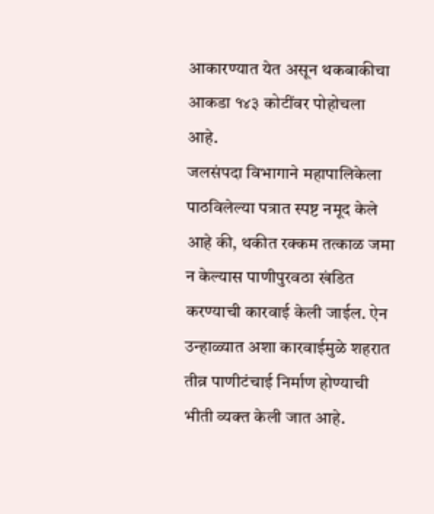आकारण्यात येत असून थकबाकीचा आकडा १४३ कोटींवर पोहोचला आहे.
जलसंपदा विभागाने महापालिकेला पाठविलेल्या पत्रात स्पष्ट नमूद केले आहे की, थकीत रक्कम तत्काळ जमा न केल्यास पाणीपुरवठा खंडित करण्याची कारवाई केली जाईल. ऐन उन्हाळ्यात अशा कारवाईमुळे शहरात तीव्र पाणीटंचाई निर्माण होण्याची भीती व्यक्त केली जात आहे.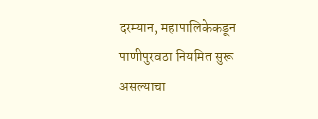दरम्यान, महापालिकेकडून पाणीपुरवठा नियमित सुरू असल्याचा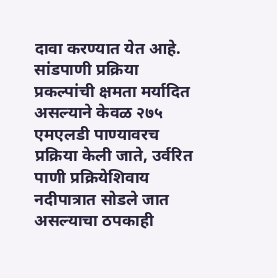दावा करण्यात येत आहे. सांडपाणी प्रक्रिया प्रकल्पांची क्षमता मर्यादित असल्याने केवळ २७५ एमएलडी पाण्यावरच प्रक्रिया केली जाते, उर्वरित पाणी प्रक्रियेशिवाय नदीपात्रात सोडले जात असल्याचा ठपकाही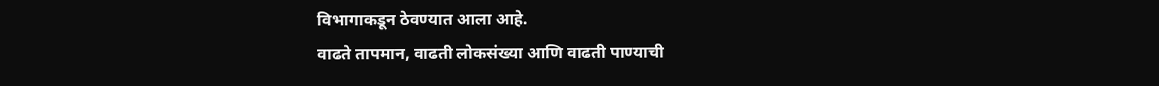विभागाकडून ठेवण्यात आला आहे.
वाढते तापमान, वाढती लोकसंख्या आणि वाढती पाण्याची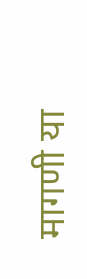मागणी या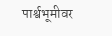पार्श्वभूमीवर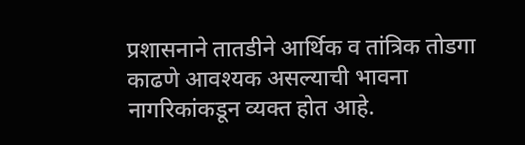प्रशासनाने तातडीने आर्थिक व तांत्रिक तोडगा काढणे आवश्यक असल्याची भावना नागरिकांकडून व्यक्त होत आहे.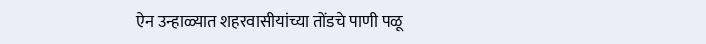ऐन उन्हाळ्यात शहरवासीयांच्या तोंडचे पाणी पळू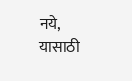नये, यासाठी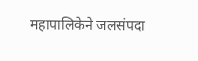महापालिकेने जलसंपदा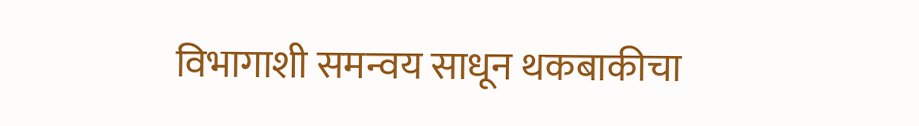विभागाशी समन्वय साधून थकबाकीचा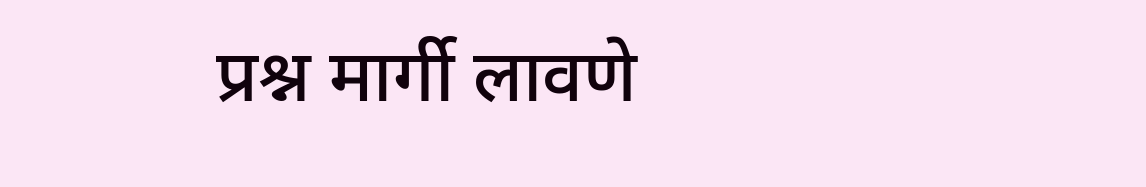प्रश्न मार्गी लावणे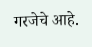गरजेचे आहे.